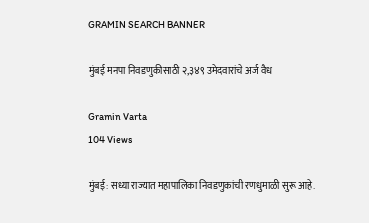GRAMIN SEARCH BANNER

मुंबई मनपा निवडणुकीसाठी २,३४९ उमेदवारांचे अर्ज वैध

Gramin Varta
104 Views

मुंबई: सध्या राज्यात महापालिका निवडणुकांची रणधुमाळी सुरू आहे.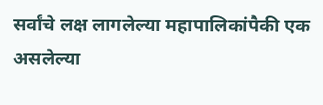सर्वांचे लक्ष लागलेल्या महापालिकांपैकी एक असलेल्या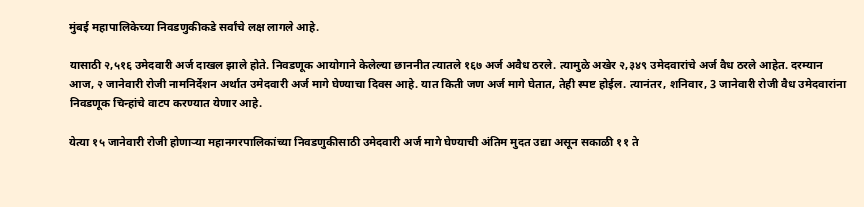मुंबई महापालिकेच्या निवडणुकीकडे सर्वांचे लक्ष लागले आहे.

यासाठी २,५१६ उमेदवारी अर्ज दाखल झाले होते. निवडणूक आयोगाने केलेल्या छाननीत त्यातले १६७ अर्ज अवैध ठरले. त्यामुळे अखेर २,३४९ उमेदवारांचे अर्ज वैध ठरले आहेत. दरम्यान आज, २ जानेवारी रोजी नामनिर्देशन अर्थात उमेदवारी अर्ज मागे घेण्याचा दिवस आहे. यात किती जण अर्ज मागे घेतात, तेही स्पष्ट होईल. त्यानंतर, शनिवार, 3 जानेवारी रोजी वैध उमेदवारांना निवडणूक चिन्‍हांचे वाटप करण्‍यात येणार आहे.

येत्या १५ जानेवारी रोजी होणाऱ्या महानगरपालिकांच्या निवडणुकीसाठी उमेदवारी अर्ज मागे घेण्याची अंतिम मुदत उद्या असून सकाळी ११ ते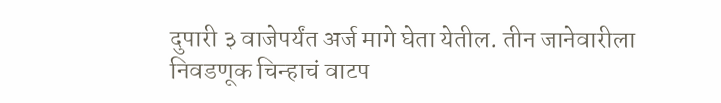दुपारी ३ वाजेपर्यंत अर्ज मागे घेता येतील. तीन जानेवारीला निवडणूक चिन्हाचं वाटप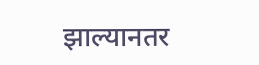झाल्यानतर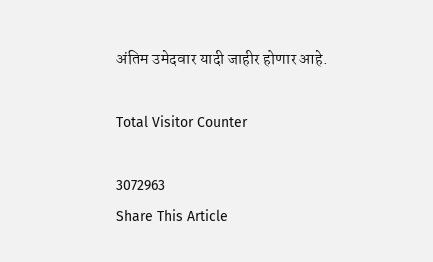अंतिम उमेदवार यादी जाहीर होणार आहे.

Total Visitor Counter

3072963
Share This Article